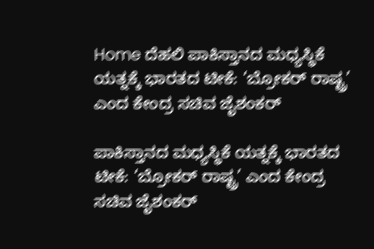Home ದೆಹಲಿ ಪಾಕಿಸ್ತಾನದ ಮಧ್ಯಸ್ಥಿಕೆ ಯತ್ನಕ್ಕೆ ಭಾರತದ ಟೀಕೆ: ‘ಬ್ರೋಕರ್ ರಾಷ್ಟ್ರ’ ಎಂದ ಕೇಂದ್ರ ಸಚಿವ ಜೈಶಂಕರ್

ಪಾಕಿಸ್ತಾನದ ಮಧ್ಯಸ್ಥಿಕೆ ಯತ್ನಕ್ಕೆ ಭಾರತದ ಟೀಕೆ: ‘ಬ್ರೋಕರ್ ರಾಷ್ಟ್ರ’ ಎಂದ ಕೇಂದ್ರ ಸಚಿವ ಜೈಶಂಕರ್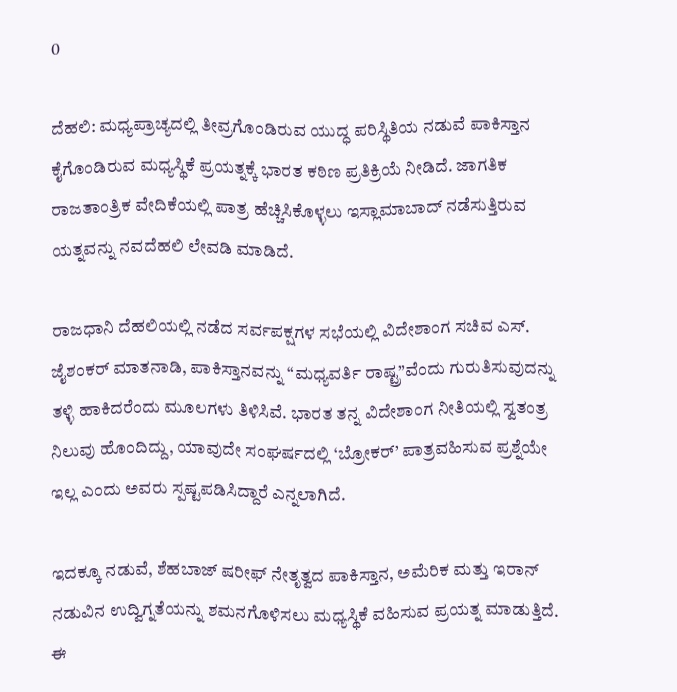0

ದೆಹಲಿ: ಮಧ್ಯಪ್ರಾಚ್ಯದಲ್ಲಿ ತೀವ್ರಗೊಂಡಿರುವ ಯುದ್ಧ ಪರಿಸ್ಥಿತಿಯ ನಡುವೆ ಪಾಕಿಸ್ತಾನ ಕೈಗೊಂಡಿರುವ ಮಧ್ಯಸ್ಥಿಕೆ ಪ್ರಯತ್ನಕ್ಕೆ ಭಾರತ ಕಠಿಣ ಪ್ರತಿಕ್ರಿಯೆ ನೀಡಿದೆ. ಜಾಗತಿಕ ರಾಜತಾಂತ್ರಿಕ ವೇದಿಕೆಯಲ್ಲಿ ಪಾತ್ರ ಹೆಚ್ಚಿಸಿಕೊಳ್ಳಲು ಇಸ್ಲಾಮಾಬಾದ್ ನಡೆಸುತ್ತಿರುವ ಯತ್ನವನ್ನು ನವದೆಹಲಿ ಲೇವಡಿ ಮಾಡಿದೆ.

ರಾಜಧಾನಿ ದೆಹಲಿಯಲ್ಲಿ ನಡೆದ ಸರ್ವಪಕ್ಷಗಳ ಸಭೆಯಲ್ಲಿ ವಿದೇಶಾಂಗ ಸಚಿವ ಎಸ್. ಜೈಶಂಕರ್ ಮಾತನಾಡಿ, ಪಾಕಿಸ್ತಾನವನ್ನು “ಮಧ್ಯವರ್ತಿ ರಾಷ್ಟ್ರ”ವೆಂದು ಗುರುತಿಸುವುದನ್ನು ತಳ್ಳಿ ಹಾಕಿದರೆಂದು ಮೂಲಗಳು ತಿಳಿಸಿವೆ. ಭಾರತ ತನ್ನ ವಿದೇಶಾಂಗ ನೀತಿಯಲ್ಲಿ ಸ್ವತಂತ್ರ ನಿಲುವು ಹೊಂದಿದ್ದು, ಯಾವುದೇ ಸಂಘರ್ಷದಲ್ಲಿ ‘ಬ್ರೋಕರ್’ ಪಾತ್ರವಹಿಸುವ ಪ್ರಶ್ನೆಯೇ ಇಲ್ಲ ಎಂದು ಅವರು ಸ್ಪಷ್ಟಪಡಿಸಿದ್ದಾರೆ ಎನ್ನಲಾಗಿದೆ.

ಇದಕ್ಕೂ ನಡುವೆ, ಶೆಹಬಾಜ್ ಷರೀಫ್ ನೇತೃತ್ವದ ಪಾಕಿಸ್ತಾನ, ಅಮೆರಿಕ ಮತ್ತು ಇರಾನ್ ನಡುವಿನ ಉದ್ವಿಗ್ನತೆಯನ್ನು ಶಮನಗೊಳಿಸಲು ಮಧ್ಯಸ್ಥಿಕೆ ವಹಿಸುವ ಪ್ರಯತ್ನ ಮಾಡುತ್ತಿದೆ. ಈ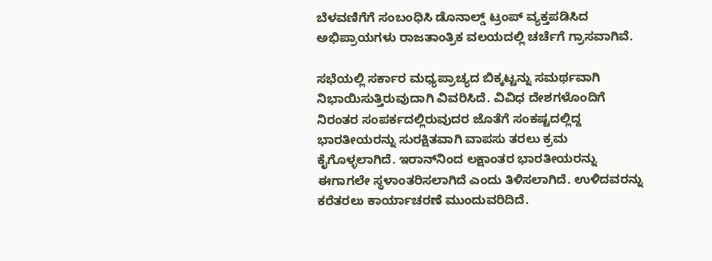ಬೆಳವಣಿಗೆಗೆ ಸಂಬಂಧಿಸಿ ಡೊನಾಲ್ಡ್ ಟ್ರಂಪ್ ವ್ಯಕ್ತಪಡಿಸಿದ ಅಭಿಪ್ರಾಯಗಳು ರಾಜತಾಂತ್ರಿಕ ವಲಯದಲ್ಲಿ ಚರ್ಚೆಗೆ ಗ್ರಾಸವಾಗಿವೆ.

ಸಭೆಯಲ್ಲಿ ಸರ್ಕಾರ ಮಧ್ಯಪ್ರಾಚ್ಯದ ಬಿಕ್ಕಟ್ಟನ್ನು ಸಮರ್ಥವಾಗಿ ನಿಭಾಯಿಸುತ್ತಿರುವುದಾಗಿ ವಿವರಿಸಿದೆ. ವಿವಿಧ ದೇಶಗಳೊಂದಿಗೆ ನಿರಂತರ ಸಂಪರ್ಕದಲ್ಲಿರುವುದರ ಜೊತೆಗೆ ಸಂಕಷ್ಟದಲ್ಲಿದ್ದ ಭಾರತೀಯರನ್ನು ಸುರಕ್ಷಿತವಾಗಿ ವಾಪಸು ತರಲು ಕ್ರಮ ಕೈಗೊಳ್ಳಲಾಗಿದೆ. ಇರಾನ್‌ನಿಂದ ಲಕ್ಷಾಂತರ ಭಾರತೀಯರನ್ನು ಈಗಾಗಲೇ ಸ್ಥಳಾಂತರಿಸಲಾಗಿದೆ ಎಂದು ತಿಳಿಸಲಾಗಿದೆ. ಉಳಿದವರನ್ನು ಕರೆತರಲು ಕಾರ್ಯಾಚರಣೆ ಮುಂದುವರಿದಿದೆ.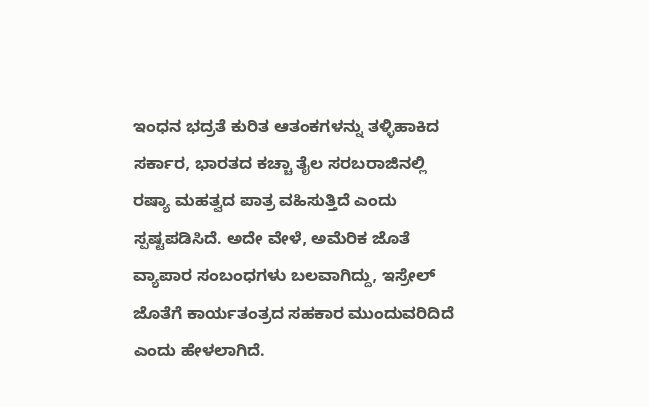ಇಂಧನ ಭದ್ರತೆ ಕುರಿತ ಆತಂಕಗಳನ್ನು ತಳ್ಳಿಹಾಕಿದ ಸರ್ಕಾರ, ಭಾರತದ ಕಚ್ಚಾ ತೈಲ ಸರಬರಾಜಿನಲ್ಲಿ ರಷ್ಯಾ ಮಹತ್ವದ ಪಾತ್ರ ವಹಿಸುತ್ತಿದೆ ಎಂದು ಸ್ಪಷ್ಟಪಡಿಸಿದೆ. ಅದೇ ವೇಳೆ, ಅಮೆರಿಕ ಜೊತೆ ವ್ಯಾಪಾರ ಸಂಬಂಧಗಳು ಬಲವಾಗಿದ್ದು, ಇಸ್ರೇಲ್ ಜೊತೆಗೆ ಕಾರ್ಯತಂತ್ರದ ಸಹಕಾರ ಮುಂದುವರಿದಿದೆ ಎಂದು ಹೇಳಲಾಗಿದೆ.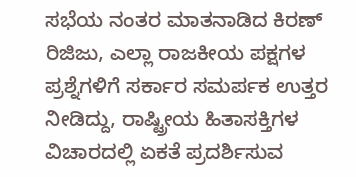ಸಭೆಯ ನಂತರ ಮಾತನಾಡಿದ ಕಿರಣ್ ರಿಜಿಜು, ಎಲ್ಲಾ ರಾಜಕೀಯ ಪಕ್ಷಗಳ ಪ್ರಶ್ನೆಗಳಿಗೆ ಸರ್ಕಾರ ಸಮರ್ಪಕ ಉತ್ತರ ನೀಡಿದ್ದು, ರಾಷ್ಟ್ರೀಯ ಹಿತಾಸಕ್ತಿಗಳ ವಿಚಾರದಲ್ಲಿ ಏಕತೆ ಪ್ರದರ್ಶಿಸುವ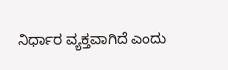ನಿರ್ಧಾರ ವ್ಯಕ್ತವಾಗಿದೆ ಎಂದು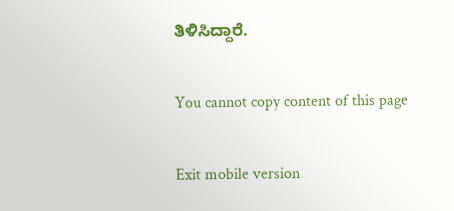ತಿಳಿಸಿದ್ದಾರೆ.

You cannot copy content of this page

Exit mobile version